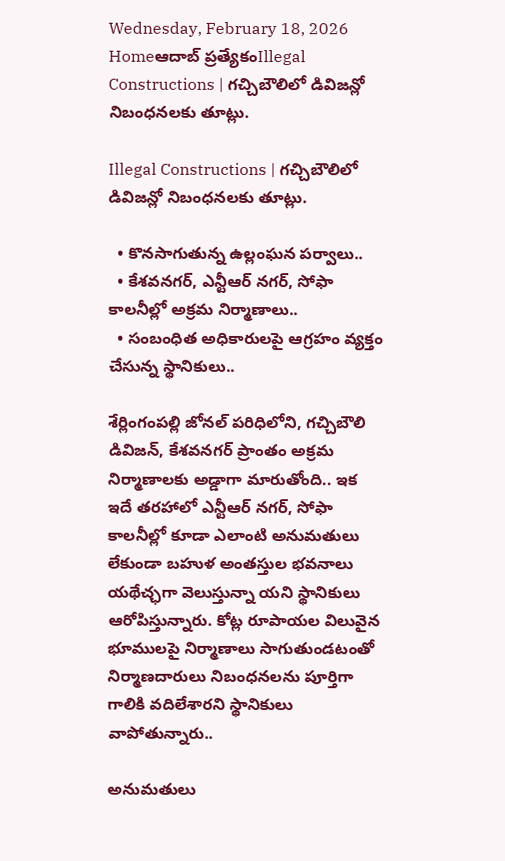Wednesday, February 18, 2026
Homeఆదాబ్ ప్రత్యేకంIllegal Constructions | గచ్చిబౌలిలో డివిజన్లో నిబంధనలకు తూట్లు.

Illegal Constructions | గచ్చిబౌలిలో డివిజన్లో నిబంధనలకు తూట్లు.

  • కొనసాగుతున్న ఉల్లంఘన పర్వాలు..
  • కేశవనగర్, ఎన్టీఆర్ నగర్, సోఫా కాలనీల్లో అక్రమ నిర్మాణాలు..
  • సంబంధిత అధికారులపై ఆగ్రహం వ్యక్తం చేసున్న స్థానికులు..

శేర్లింగంపల్లి జోనల్ పరిధిలోని, గచ్చిబౌలి డివిజన్, కేశవనగర్ ప్రాంతం అక్రమ నిర్మాణాలకు అడ్డాగా మారుతోంది.. ఇక ఇదే తరహాలో ఎన్టీఆర్ నగర్, సోఫా కాలనీల్లో కూడా ఎలాంటి అనుమతులు లేకుండా బహుళ అంతస్తుల భవనాలు యథేచ్ఛగా వెలుస్తున్నా యని స్థానికులు ఆరోపిస్తున్నారు. కోట్ల రూపాయల విలువైన భూములపై నిర్మాణాలు సాగుతుండటంతో నిర్మాణదారులు నిబంధనలను పూర్తిగా గాలికి వదిలేశారని స్థానికులు వాపోతున్నారు..

అనుమతులు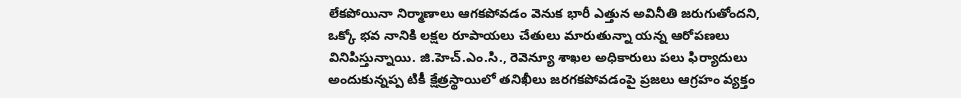లేకపోయినా నిర్మాణాలు ఆగకపోవడం వెనుక భారీ ఎత్తున అవినీతి జరుగుతోందని, ఒక్కో భవ నానికి లక్షల రూపాయలు చేతులు మారుతున్నా యన్న ఆరోపణలు వినిపిస్తున్నాయి. జి.హెచ్.ఎం.సి., రెవెన్యూ శాఖల అధికారులు పలు ఫిర్యాదులు అందుకున్నప్ప టికీ క్షేత్రస్థాయిలో తనిఖీలు జరగకపోవడంపై ప్రజలు ఆగ్రహం వ్యక్తం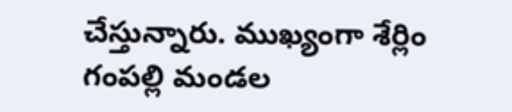చేస్తున్నారు. ముఖ్యంగా శేర్లిం గంపల్లి మండల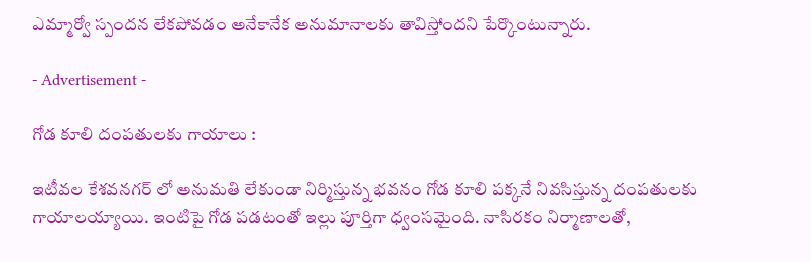ఎమ్మార్వో స్పందన లేకపోవడం అనేకానేక అనుమానాలకు తావిస్తోందని పేర్కొంటున్నారు.

- Advertisement -

గోడ కూలి దంపతులకు గాయాలు :

ఇటీవల కేశవనగర్ లో అనుమతి లేకుండా నిర్మిస్తున్న భవనం గోడ కూలి పక్కనే నివసిస్తున్న దంపతులకు గాయాలయ్యాయి. ఇంటిపై గోడ పడటంతో ఇల్లు పూర్తిగా ధ్వంసమైంది. నాసిరకం నిర్మాణాలతో,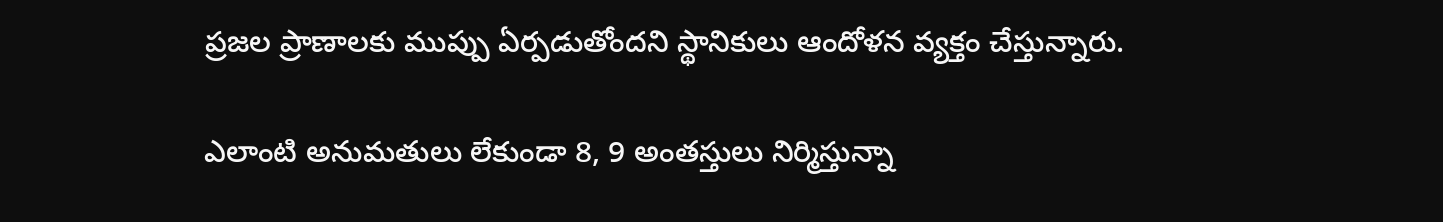ప్రజల ప్రాణాలకు ముప్పు ఏర్పడుతోందని స్థానికులు ఆందోళన వ్యక్తం చేస్తున్నారు.

ఎలాంటి అనుమతులు లేకుండా 8, 9 అంతస్తులు నిర్మిస్తున్నా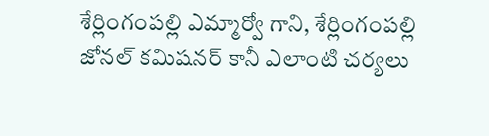శేర్లింగంపల్లి ఎమ్మార్వో గాని, శేర్లింగంపల్లి జోనల్ కమిషనర్ కానీ ఎలాంటి చర్యలు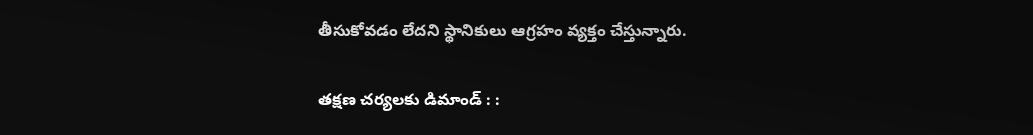తీసుకోవడం లేదని స్థానికులు ఆగ్రహం వ్యక్తం చేస్తున్నారు.

తక్షణ చర్యలకు డిమాండ్ : :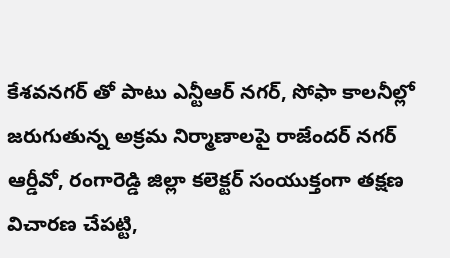కేశవనగర్ తో పాటు ఎన్టీఆర్ నగర్, సోఫా కాలనీల్లో జరుగుతున్న అక్రమ నిర్మాణాలపై రాజేందర్ నగర్ ఆర్డీవో, రంగారెడ్డి జిల్లా కలెక్టర్ సంయుక్తంగా తక్షణ విచారణ చేపట్టి,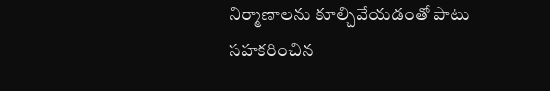నిర్మాణాలను కూల్చివేయడంతో పాటు సహకరించిన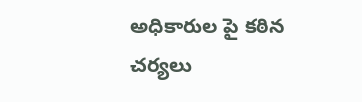అధికారుల పై కఠిన చర్యలు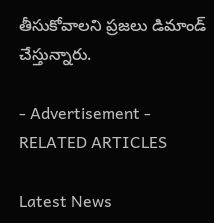తీసుకోవాలని ప్రజలు డిమాండ్ చేస్తున్నారు.

- Advertisement -
RELATED ARTICLES

Latest News